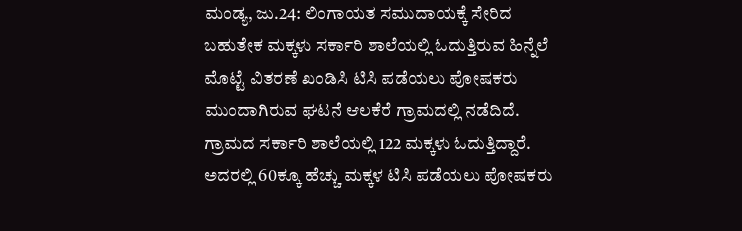ಮಂಡ್ಯ, ಜು.24: ಲಿಂಗಾಯತ ಸಮುದಾಯಕ್ಕೆ ಸೇರಿದ ಬಹುತೇಕ ಮಕ್ಕಳು ಸರ್ಕಾರಿ ಶಾಲೆಯಲ್ಲಿ ಓದುತ್ತಿರುವ ಹಿನ್ನೆಲೆ ಮೊಟ್ಟೆ ವಿತರಣೆ ಖಂಡಿಸಿ ಟಿಸಿ ಪಡೆಯಲು ಪೋಷಕರು ಮುಂದಾಗಿರುವ ಘಟನೆ ಆಲಕೆರೆ ಗ್ರಾಮದಲ್ಲಿ ನಡೆದಿದೆ.
ಗ್ರಾಮದ ಸರ್ಕಾರಿ ಶಾಲೆಯಲ್ಲಿ 122 ಮಕ್ಕಳು ಓದುತ್ತಿದ್ದಾರೆ. ಅದರಲ್ಲಿ 60ಕ್ಕೂ ಹೆಚ್ಚು ಮಕ್ಕಳ ಟಿಸಿ ಪಡೆಯಲು ಪೋಷಕರು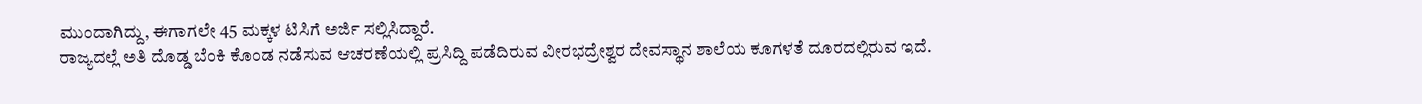ಮುಂದಾಗಿದ್ದು, ಈಗಾಗಲೇ 45 ಮಕ್ಕಳ ಟಿಸಿಗೆ ಅರ್ಜಿ ಸಲ್ಲಿಸಿದ್ದಾರೆ.
ರಾಜ್ಯದಲ್ಲೆ ಅತಿ ದೊಡ್ಡ ಬೆಂಕಿ ಕೊಂಡ ನಡೆಸುವ ಆಚರಣೆಯಲ್ಲಿ ಪ್ರಸಿದ್ದಿ ಪಡೆದಿರುವ ವೀರಭದ್ರೇಶ್ವರ ದೇವಸ್ಥಾನ ಶಾಲೆಯ ಕೂಗಳತೆ ದೂರದಲ್ಲಿರುವ ಇದೆ.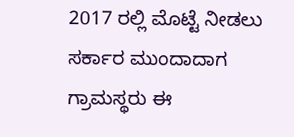2017 ರಲ್ಲಿ ಮೊಟ್ಟೆ ನೀಡಲು ಸರ್ಕಾರ ಮುಂದಾದಾಗ ಗ್ರಾಮಸ್ಥರು ಈ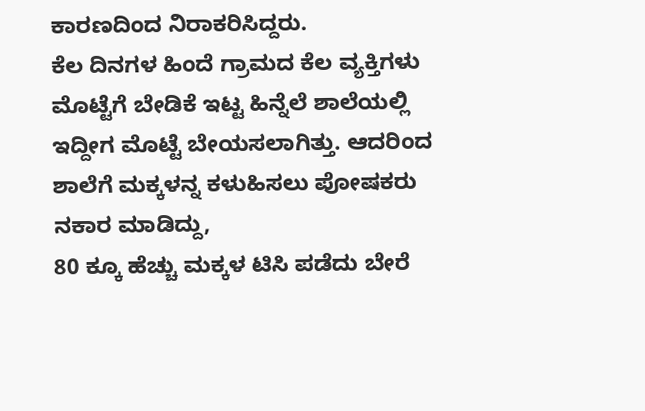ಕಾರಣದಿಂದ ನಿರಾಕರಿಸಿದ್ದರು.
ಕೆಲ ದಿನಗಳ ಹಿಂದೆ ಗ್ರಾಮದ ಕೆಲ ವ್ಯಕ್ತಿಗಳು ಮೊಟ್ಟೆಗೆ ಬೇಡಿಕೆ ಇಟ್ಟ ಹಿನ್ನೆಲೆ ಶಾಲೆಯಲ್ಲಿ ಇದ್ದೀಗ ಮೊಟ್ಟೆ ಬೇಯಸಲಾಗಿತ್ತು. ಆದರಿಂದ ಶಾಲೆಗೆ ಮಕ್ಕಳನ್ನ ಕಳುಹಿಸಲು ಪೋಷಕರು ನಕಾರ ಮಾಡಿದ್ದು,
80 ಕ್ಕೂ ಹೆಚ್ಚು ಮಕ್ಕಳ ಟಿಸಿ ಪಡೆದು ಬೇರೆ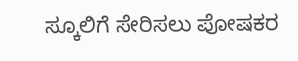ಸ್ಕೂಲಿಗೆ ಸೇರಿಸಲು ಪೋಷಕರ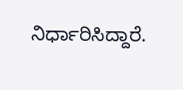ನಿರ್ಧಾರಿಸಿದ್ದಾರೆ.